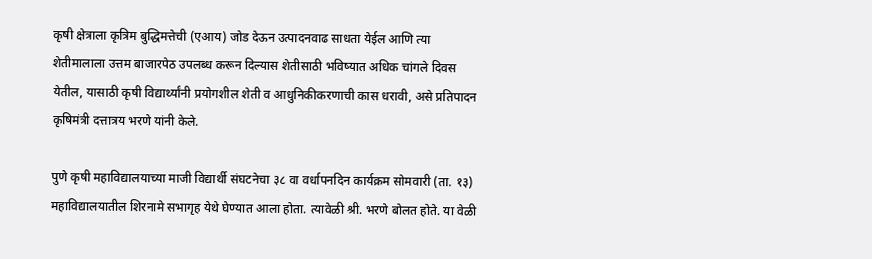कृषी क्षेत्राला कृत्रिम बुद्धिमत्तेची (एआय) जोड देऊन उत्पादनवाढ साधता येईल आणि त्या शेतीमालाला उत्तम बाजारपेठ उपलब्ध करून दिल्यास शेतीसाठी भविष्यात अधिक चांगले दिवस येतील, यासाठी कृषी विद्यार्थ्यांनी प्रयोगशील शेती व आधुनिकीकरणाची कास धरावी, असे प्रतिपादन कृषिमंत्री दत्तात्रय भरणे यांनी केले.

पुणे कृषी महाविद्यालयाच्या माजी विद्यार्थी संघटनेचा ३८ वा वर्धापनदिन कार्यक्रम सोमवारी (ता. १३) महाविद्यालयातील शिरनामे सभागृह येथे घेण्यात आला होता. त्यावेळी श्री. भरणे बोलत होते. या वेळी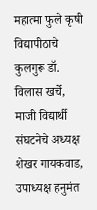महात्मा फुले कृषी विद्यापीठाचे कुलगुरू डॉ. विलास खर्चे, माजी विद्यार्थी संघटनेचे अध्यक्ष शेखर गायकवाड, उपाध्यक्ष हनुमंत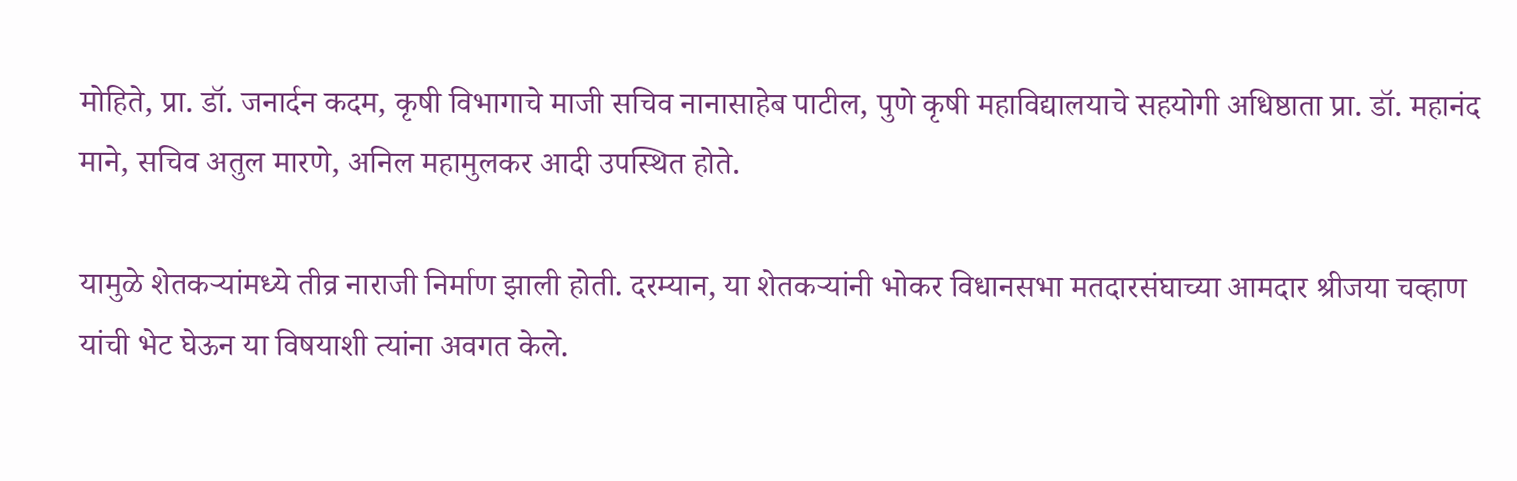मोहिते, प्रा. डॉ. जनार्दन कदम, कृषी विभागाचे माजी सचिव नानासाहेब पाटील, पुणे कृषी महाविद्यालयाचे सहयोगी अधिष्ठाता प्रा. डॉ. महानंद माने, सचिव अतुल मारणे, अनिल महामुलकर आदी उपस्थित होते.

यामुळे शेतकऱ्यांमध्ये तीव्र नाराजी निर्माण झाली होती. दरम्यान, या शेतकऱ्यांनी भोकर विधानसभा मतदारसंघाच्या आमदार श्रीजया चव्हाण यांची भेट घेऊन या विषयाशी त्यांना अवगत केले.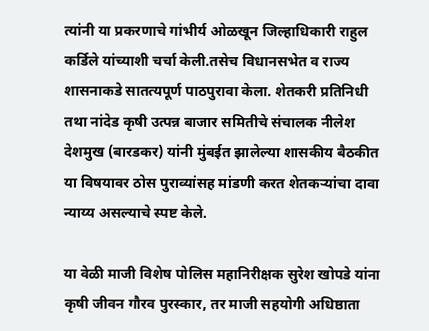त्यांनी या प्रकरणाचे गांभीर्य ओळखून जिल्हाधिकारी राहुल कर्डिले यांच्याशी चर्चा केली.तसेच विधानसभेत व राज्य शासनाकडे सातत्यपूर्ण पाठपुरावा केला. शेतकरी प्रतिनिधी तथा नांदेड कृषी उत्पन्न बाजार समितीचे संचालक नीलेश देशमुख (बारडकर) यांनी मुंबईत झालेल्या शासकीय बैठकीत या विषयावर ठोस पुराव्यांसह मांडणी करत शेतकर्‍यांचा दावा न्याय्य असल्याचे स्पष्ट केले.

या वेळी माजी विशेष पोलिस महानिरीक्षक सुरेश खोपडे यांना कृषी जीवन गौरव पुरस्कार, तर माजी सहयोगी अधिष्ठाता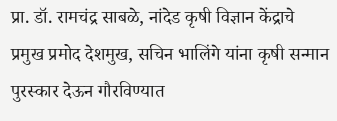प्रा. डॉ. रामचंद्र साबळे, नांदेड कृषी विज्ञान केंद्राचे प्रमुख प्रमोद देशमुख, सचिन भालिंगे यांना कृषी सन्मान पुरस्कार देऊन गौरविण्यात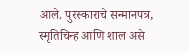आले. पुरस्काराचे सन्मानपत्र, स्मृतिचिन्ह आणि शाल असे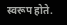स्वरूप होते.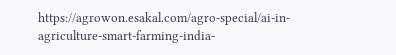https://agrowon.esakal.com/agro-special/ai-in-agriculture-smart-farming-india-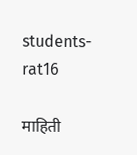students-rat16

माहिती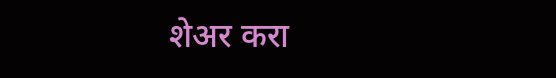शेअर करा